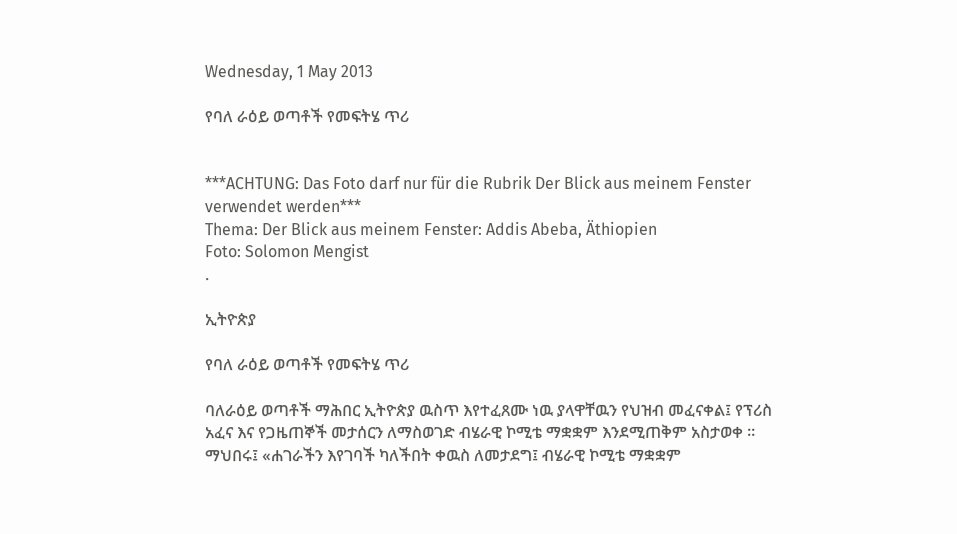Wednesday, 1 May 2013

የባለ ራዕይ ወጣቶች የመፍትሄ ጥሪ


***ACHTUNG: Das Foto darf nur für die Rubrik Der Blick aus meinem Fenster verwendet werden***
Thema: Der Blick aus meinem Fenster: Addis Abeba, Äthiopien
Foto: Solomon Mengist
.

ኢትዮጵያ

የባለ ራዕይ ወጣቶች የመፍትሄ ጥሪ

ባለራዕይ ወጣቶች ማሕበር ኢትዮጵያ ዉስጥ እየተፈጸሙ ነዉ ያላዋቸዉን የህዝብ መፈናቀል፤ የፕሪስ አፈና እና የጋዜጠኞች መታሰርን ለማስወገድ ብሄራዊ ኮሚቴ ማቋቋም እንደሚጠቅም አስታወቀ ።
ማህበሩ፤ «ሐገራችን እየገባች ካለችበት ቀዉስ ለመታደግ፤ ብሄራዊ ኮሚቴ ማቋቋም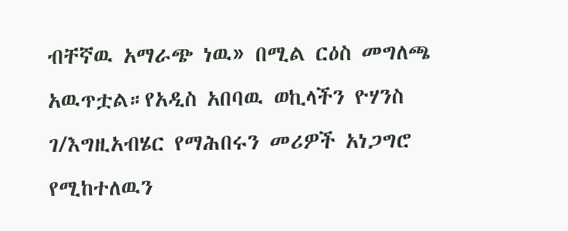ብቸኛዉ አማራጭ ነዉ» በሚል ርዕስ መግለጫ አዉጥቷል።የአዲስ አበባዉ ወኪላችን ዮሃንስ ገ/እግዚአብሄር የማሕበሩን መሪዎች አነጋግሮ የሚከተለዉን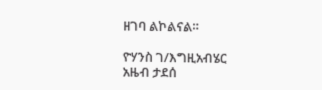ዘገባ ልኮልናል።

ዮሃንስ ገ/እግዚአብሄር
አዜብ ታደሰ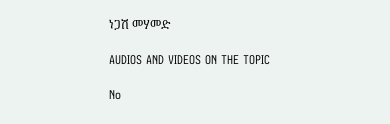ነጋሽ መሃመድ

AUDIOS AND VIDEOS ON THE TOPIC

No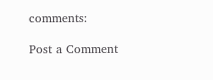comments:

Post a Comment